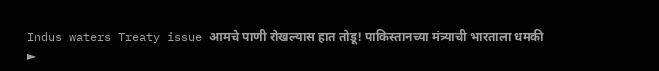Indus waters Treaty issue आमचे पाणी रोखल्यास हात तोडू! पाकिस्तानच्या मंत्र्याची भारताला धमकी
►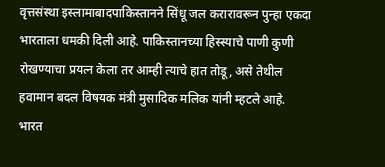वृत्तसंस्था इस्लामाबादपाकिस्तानने सिंधू जल करारावरून पुन्हा एकदा भारताला धमकी दिली आहे. पाकिस्तानच्या हिस्स्याचे पाणी कुणी रोखण्याचा प्रयत्न केला तर आम्ही त्याचे हात तोडू, असे तेथील हवामान बदल विषयक मंत्री मुसादिक मलिक यांनी म्हटले आहे. भारत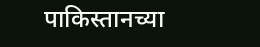पाकिस्तानच्या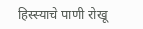हिस्स्याचे पाणी रोखू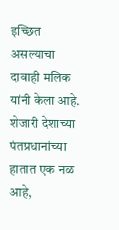इच्छित असल्याचा दावाही मलिक यांनी केला आहे. शेजारी देशाच्या पंतप्रधानांच्या हातात एक नळ आहे,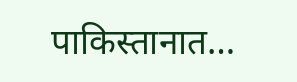पाकिस्तानात…